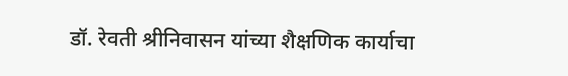डॉ. रेवती श्रीनिवासन यांच्या शैक्षणिक कार्याचा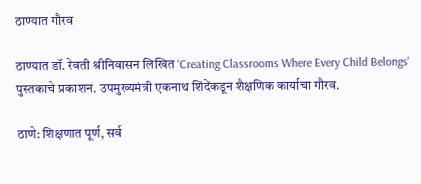ठाण्यात गौरव

ठाण्यात डॉ. रेवती श्रीनिवासन लिखित 'Creating Classrooms Where Every Child Belongs' पुस्तकाचे प्रकाशन. उपमुख्यमंत्री एकनाथ शिंदेंकडून शैक्षणिक कार्याचा गौरव.

ठाणे: शिक्षणात पूर्ण, सर्व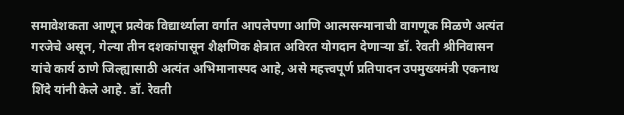समावेशकता आणून प्रत्येक विद्यार्थ्याला वर्गात आपलेपणा आणि आत्मसन्मानाची वागणूक मिळणे अत्यंत गरजेचे असून, गेल्या तीन दशकांपासून शैक्षणिक क्षेत्रात अविरत योगदान देणाऱ्या डॉ. रेवती श्रीनिवासन यांचे कार्य ठाणे जिल्ह्यासाठी अत्यंत अभिमानास्पद आहे, असे महत्त्वपूर्ण प्रतिपादन उपमुख्यमंत्री एकनाथ शिंदे यांनी केले आहे. डॉ. रेवती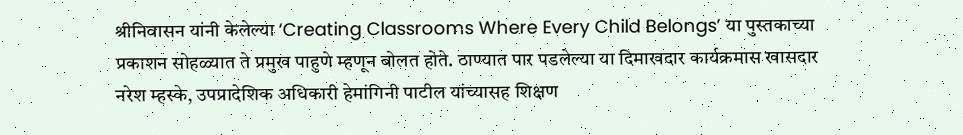श्रीनिवासन यांनी केलेल्या ‘Creating Classrooms Where Every Child Belongs’ या पुस्तकाच्या प्रकाशन सोहळ्यात ते प्रमुख पाहुणे म्हणून बोलत होते. ठाण्यात पार पडलेल्या या दिमाखदार कार्यक्रमास खासदार नरेश म्हस्के, उपप्रादेशिक अधिकारी हेमांगिनी पाटील यांच्यासह शिक्षण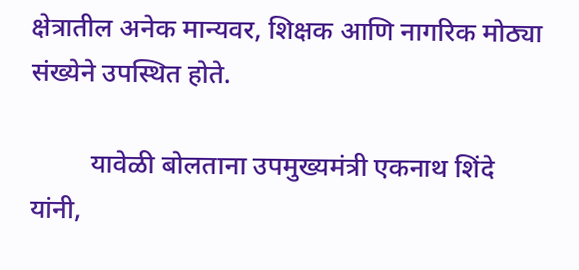क्षेत्रातील अनेक मान्यवर, शिक्षक आणि नागरिक मोठ्या संख्येने उपस्थित होते.

         यावेळी बोलताना उपमुख्यमंत्री एकनाथ शिंदे यांनी,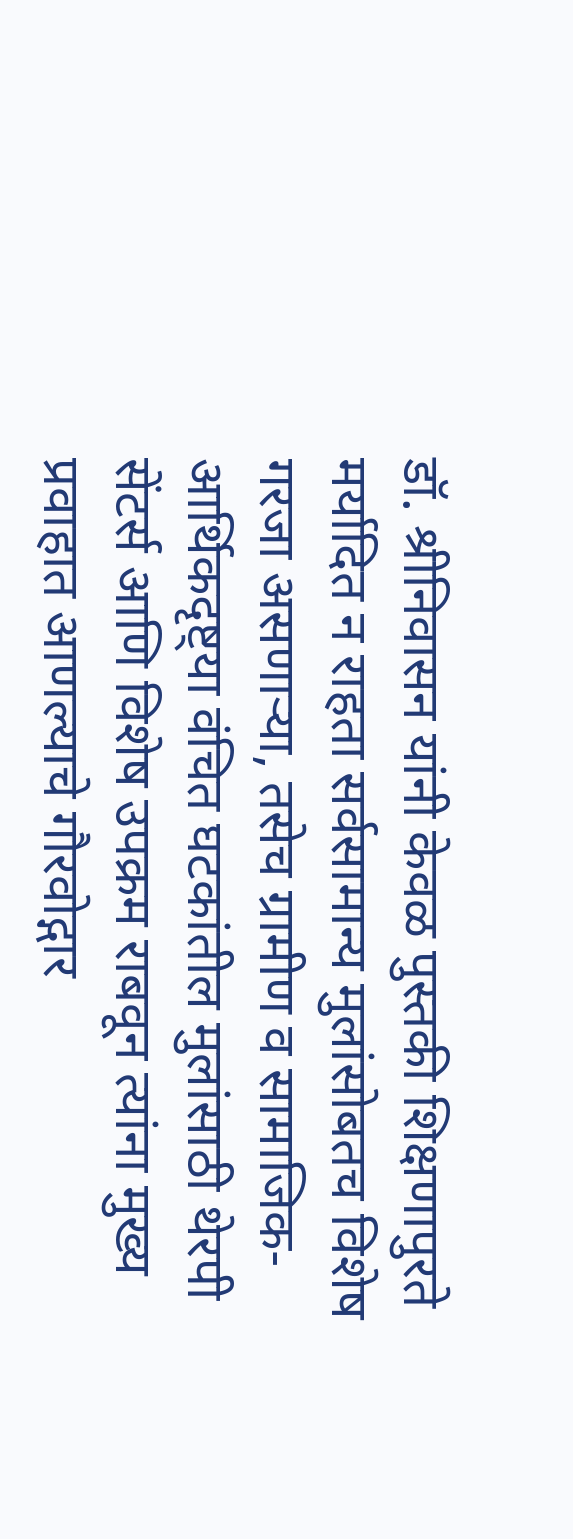डॉ. श्रीनिवासन यांनी केवळ पुस्तकी शिक्षणापुरते मर्यादित न राहता सर्वसामान्य मुलांसोबतच विशेष गरजा असणाऱ्या, तसेच ग्रामीण व सामाजिक-आर्थिकदृष्ट्या वंचित घटकांतील मुलांसाठी थेरपी सेंटर्स आणि विशेष उपक्रम राबवून त्यांना मुख्य प्रवाहात आणल्याचे गौरवोद्गार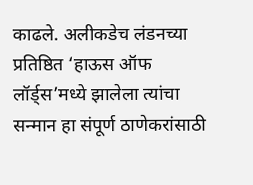काढले. अलीकडेच लंडनच्या प्रतिष्ठित ‘हाऊस ऑफ लॉर्ड्स’मध्ये झालेला त्यांचा सन्मान हा संपूर्ण ठाणेकरांसाठी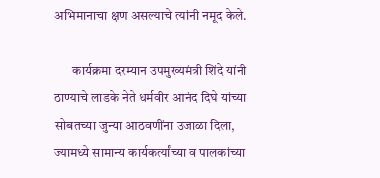अभिमानाचा क्षण असल्याचे त्यांनी नमूद केले.

       कार्यक्रमा दरम्यान उपमुख्यमंत्री शिंदे यांनी ठाण्याचे लाडके नेते धर्मवीर आनंद दिघे यांच्या सोबतच्या जुन्या आठवणींना उजाळा दिला, ज्यामध्ये सामान्य कार्यकर्त्यांच्या व पालकांच्या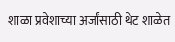शाळा प्रवेशाच्या अर्जांसाठी थेट शाळेत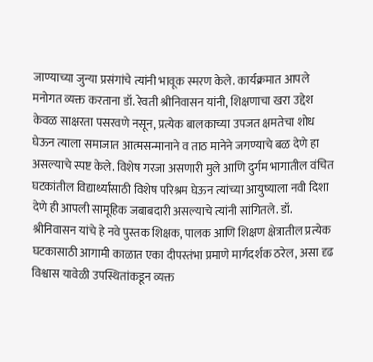जाण्याच्या जुन्या प्रसंगांचे त्यांनी भावूक स्मरण केले. कार्यक्रमात आपले मनोगत व्यक्त करताना डॉ. रेवती श्रीनिवासन यांनी, शिक्षणाचा खरा उद्देश केवळ साक्षरता पसरवणे नसून, प्रत्येक बालकाच्या उपजत क्षमतेचा शोध घेऊन त्याला समाजात आत्मसन्मानाने व ताठ मानेने जगण्याचे बळ देणे हा असल्याचे स्पष्ट केले. विशेष गरजा असणारी मुले आणि दुर्गम भागातील वंचित घटकांतील विद्यार्थ्यांसाठी विशेष परिश्रम घेऊन त्यांच्या आयुष्याला नवी दिशा देणे ही आपली सामूहिक जबाबदारी असल्याचे त्यांनी सांगितले. डॉ. श्रीनिवासन यांचे हे नवे पुस्तक शिक्षक, पालक आणि शिक्षण क्षेत्रातील प्रत्येक घटकासाठी आगामी काळात एका दीपस्तंभा प्रमाणे मार्गदर्शक ठरेल, असा दृढ विश्वास यावेळी उपस्थितांकडून व्यक्त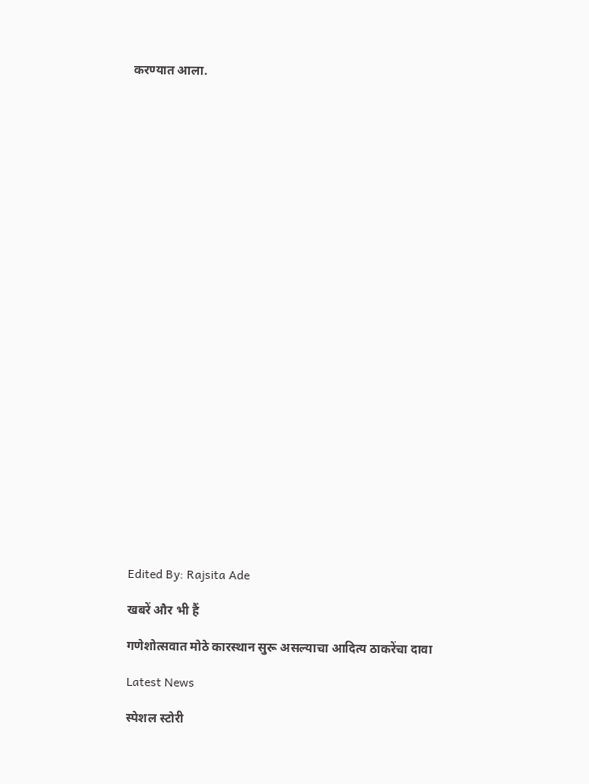करण्यात आला.



























Edited By: Rajsita Ade

खबरें और भी हैं

गणेशोत्सवात मोठे कारस्थान सुरू असल्याचा आदित्य ठाकरेंचा दावा

Latest News

स्पेशल स्टोरी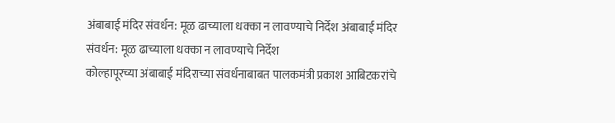अंबाबाई मंदिर संवर्धन: मूळ ढाच्याला धक्का न लावण्याचे निर्देश अंबाबाई मंदिर संवर्धन: मूळ ढाच्याला धक्का न लावण्याचे निर्देश
कोल्हापूरच्या अंबाबाई मंदिराच्या संवर्धनाबाबत पालकमंत्री प्रकाश आबिटकरांचे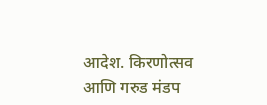आदेश. किरणोत्सव आणि गरुड मंडप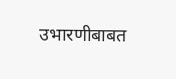उभारणीबाबत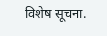विशेष सूचना.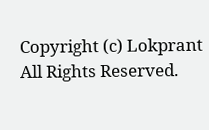Copyright (c) Lokprant All Rights Reserved.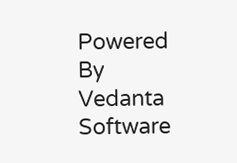Powered By Vedanta Software